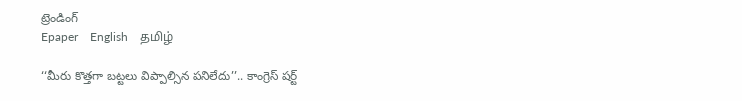ట్రెండింగ్
Epaper    English    தமிழ்

‘‘మీరు కొత్తగా బట్టలు విప్పాల్సిన పనిలేదు’’.. కాంగ్రెస్ షర్ట్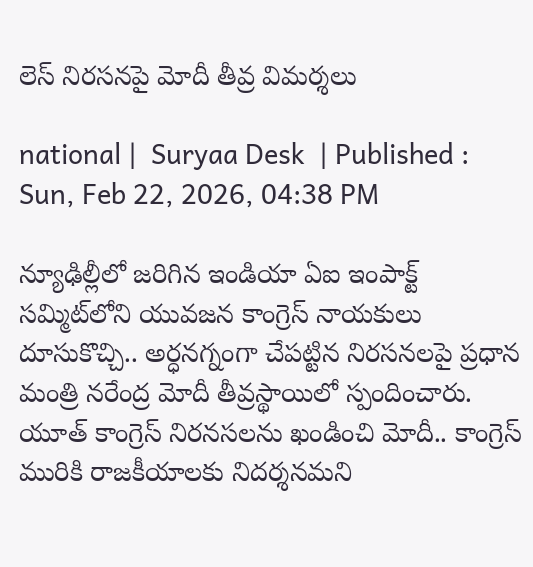లెస్ నిరసనపై మోదీ తీవ్ర విమర్శలు

national |  Suryaa Desk  | Published : Sun, Feb 22, 2026, 04:38 PM

న్యూఢిల్లీలో జరిగిన ఇండియా ఏఐ ఇంపాక్ట్ సమ్మిట్‌లోని యువజన కాంగ్రెస్ నాయకులు దూసుకొచ్చి.. అర్ధనగ్నంగా చేపట్టిన నిరసనలపై ప్రధాన మంత్రి నరేంద్ర మోదీ తీవ్రస్థాయిలో స్పందించారు. యూత్ కాంగ్రెస్ నిరనసలను ఖండించి మోదీ.. కాంగ్రెస్ మురికి రాజకీయాలకు నిదర్శనమని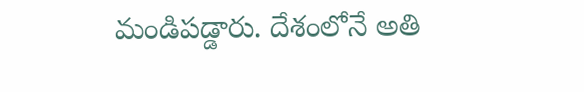మండిపడ్డారు. దేశంలోనే అతి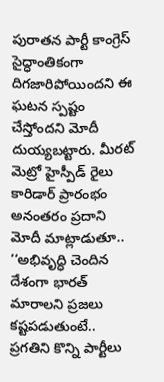పురాతన పార్టీ కాంగ్రెస్ సైద్ధాంతికంగా దిగజారిపోయిందని ఈ ఘటన స్పష్టం చేస్తోందని మోదీ దుయ్యబట్టారు. మీరట్‌ మెట్రో హైస్పీడ్ రైలు కారిడార్ ప్రారంభం అనంతరం ప్రదాని మోదీ మాట్లాడుతూ.. ‘‘అభివృద్ధి చెందిన దేశంగా భారత్ మారాలని ప్రజలు కష్టపడుతుంటే.. ప్రగతిని కొన్ని పార్టీలు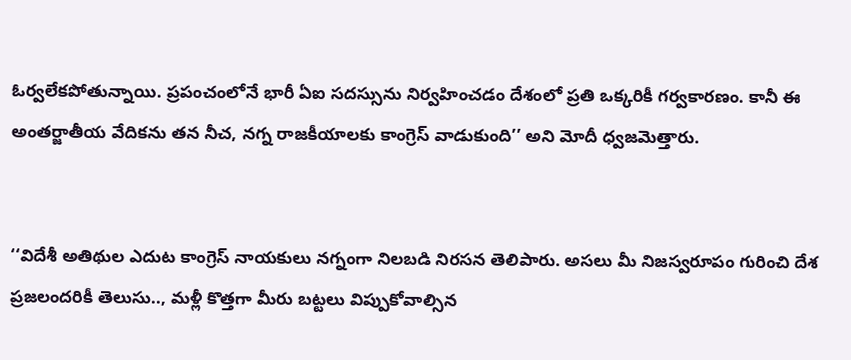ఓర్వలేకపోతున్నాయి. ప్రపంచంలోనే భారీ ఏఐ సదస్సును నిర్వహించడం దేశంలో ప్రతి ఒక్కరికీ గర్వకారణం. కానీ ఈ అంతర్జాతీయ వేదికను తన నీచ, నగ్న రాజకీయాలకు కాంగ్రెస్ వాడుకుంది’’ అని మోదీ ధ్వజమెత్తారు.


‘‘విదేశీ అతిథుల ఎదుట కాంగ్రెస్ నాయకులు నగ్నంగా నిలబడి నిరసన తెలిపారు. అసలు మీ నిజస్వరూపం గురించి దేశ ప్రజలందరికీ తెలుసు.., మళ్లీ కొత్తగా మీరు బట్టలు విప్పుకోవాల్సిన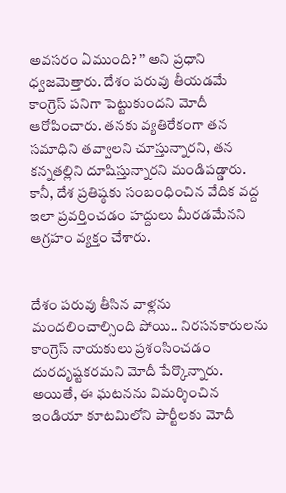అవసరం ఏముంది? ’’ అని ప్రధాని ధ్వజమెత్తారు. దేశం పరువు తీయడమే కాంగ్రెస్ పనిగా పెట్టుకుందని మోదీ ఆరోపించారు. తనకు వ్యతిరేకంగా తన సమాధిని తవ్వాలని చూస్తున్నారని, తన కన్నతల్లిని దూషిస్తున్నారని మండిపడ్డారు. కానీ, దేశ ప్రతిష్ఠకు సంబంధించిన వేదిక వద్ద ఇలా ప్రవర్తించడం హద్దులు మీరడమేనని ఆగ్రహం వ్యక్తం చేశారు.


దేశం పరువు తీసిన వాళ్లను మందలించాల్సింది పోయి.. నిరసనకారులను కాంగ్రెస్ నాయకులు ప్రశంసించడం దురదృష్టకరమని మోదీ పేర్కొన్నారు. అయితే, ఈ ఘటనను విమర్శించిన ఇండియా కూటమిలోని పార్టీలకు మోదీ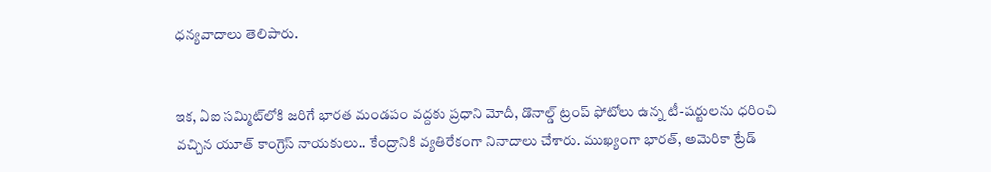ధన్యవాదాలు తెలిపారు.


ఇక, ఏఐ సమ్మిట్‌లోకి జరిగే భారత మండపం వద్దకు ప్రధాని మోదీ, డొనాల్డ్ ట్రంప్ ఫోటోలు ఉన్న టీ-షర్టులను ధరించి వచ్చిన యూత్ కాంగ్రెస్ నాయకులు.. కేంద్రానికి వ్యతిరేకంగా నినాదాలు చేశారు. ముఖ్యంగా భారత్, అమెరికా ట్రేడ్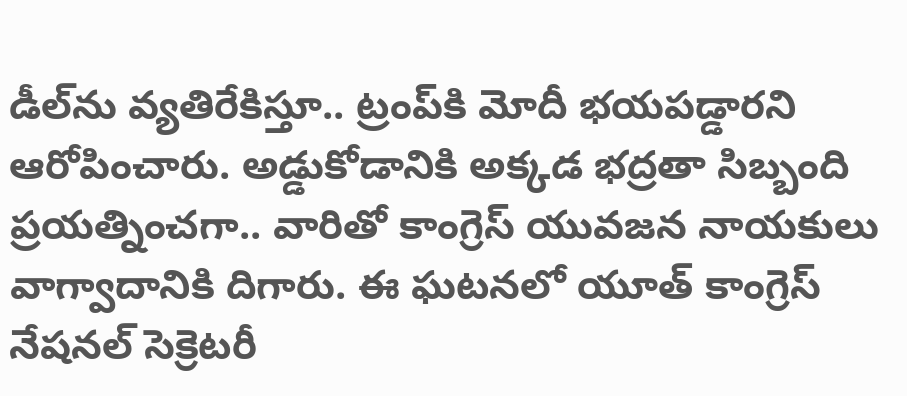డీల్‌ను వ్యతిరేకిస్తూ.. ట్రంప్‌కి మోదీ భయపడ్డారని ఆరోపించారు. అడ్డుకోడానికి అక్కడ భద్రతా సిబ్బంది ప్రయత్నించగా.. వారితో కాంగ్రెస్ యువజన నాయకులు వాగ్వాదానికి దిగారు. ఈ ఘటనలో యూత్ కాంగ్రెస్ నేషనల్ సెక్రెటరీ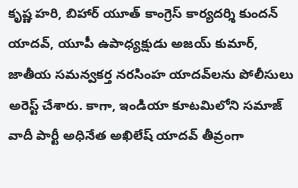కృష్ణ హరి, బిహార్ యూత్ కాంగ్రెస్ కార్యదర్శి కుందన్ యాదవ్, యూపీ ఉపాధ్యక్షుడు అజయ్ కుమార్, జాతీయ సమన్వకర్త నరసింహ యాదవ్‌లను పోలీసులు అరెస్ట్ చేశారు. కాగా, ఇండియా కూటమిలోని సమాజ్ వాదీ పార్టీ అధినేత అఖిలేష్ యాదవ్ తీవ్రంగా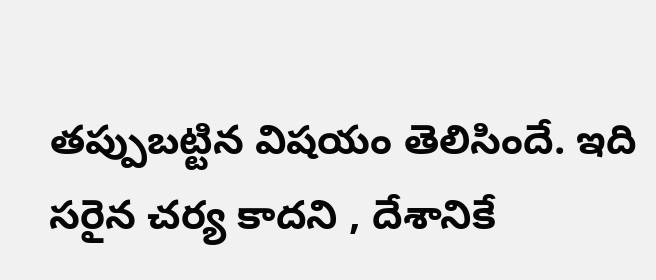తప్పుబట్టిన విషయం తెలిసిందే. ఇది సరైన చర్య కాదని , దేశానికే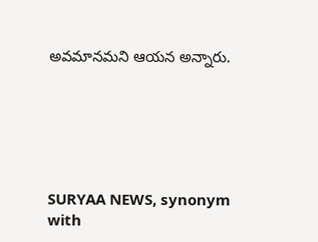అవమానమని ఆయన అన్నారు.






SURYAA NEWS, synonym with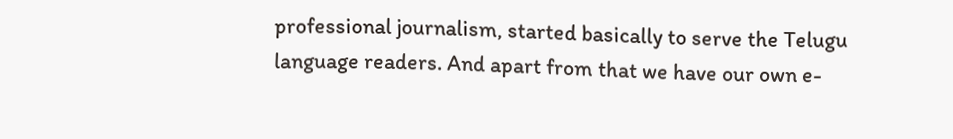professional journalism, started basically to serve the Telugu language readers. And apart from that we have our own e-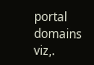portal domains viz,.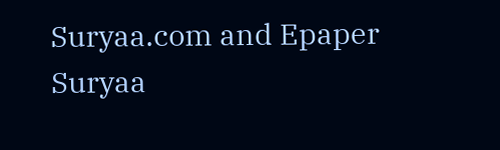Suryaa.com and Epaper Suryaa